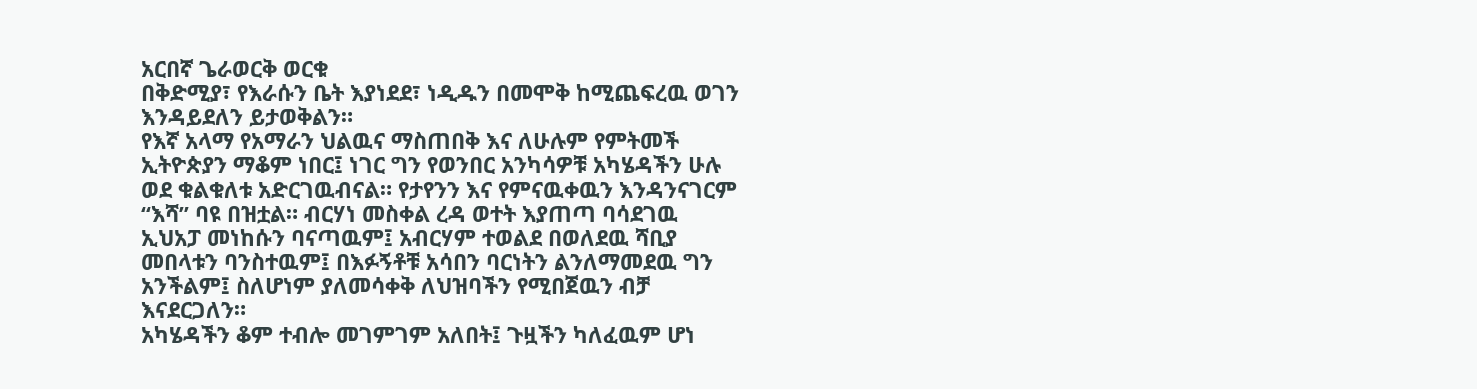አርበኛ ጌራወርቅ ወርቁ
በቅድሚያ፣ የእራሱን ቤት እያነደደ፣ ነዲዱን በመሞቅ ከሚጨፍረዉ ወገን እንዳይደለን ይታወቅልን።
የእኛ አላማ የአማራን ህልዉና ማስጠበቅ እና ለሁሉም የምትመች ኢትዮጵያን ማቆም ነበር፤ ነገር ግን የወንበር አንካሳዎቹ አካሄዳችን ሁሉ ወደ ቁልቁለቱ አድርገዉብናል። የታየንን እና የምናዉቀዉን እንዳንናገርም “እሻ” ባዩ በዝቷል። ብርሃነ መስቀል ረዳ ወተት እያጠጣ ባሳደገዉ ኢህአፓ መነከሱን ባናጣዉም፤ አብርሃም ተወልደ በወለደዉ ሻቢያ መበላቱን ባንስተዉም፤ በእፉኝቶቹ አሳበን ባርነትን ልንለማመደዉ ግን አንችልም፤ ስለሆነም ያለመሳቀቅ ለህዝባችን የሚበጀዉን ብቻ እናደርጋለን።
አካሄዳችን ቆም ተብሎ መገምገም አለበት፤ ጉዟችን ካለፈዉም ሆነ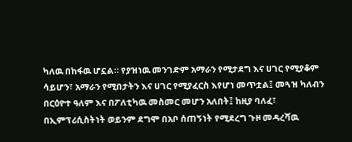ካለዉ በከፋዉ ሆኗል። የያዝነዉ መንገድም አማራን የሚታደግ እና ሀገር የሚያቆም ሳይሆን፣ አማራን የሚበታትን እና ሀገር የሚያፈርስ እየሆነ መጥቷል፤ መጓዝ ካለብን በርዕዮተ ዓለም እና በፖለቲካዉ መስመር መሆን አለበት፤ ከዚያ ባለፈ፣ በኢምፕሪሲስትነት ወይንም ደግሞ በአቦ ሰጠኝነት የሚደረግ ጉዞ መዳረሻዉ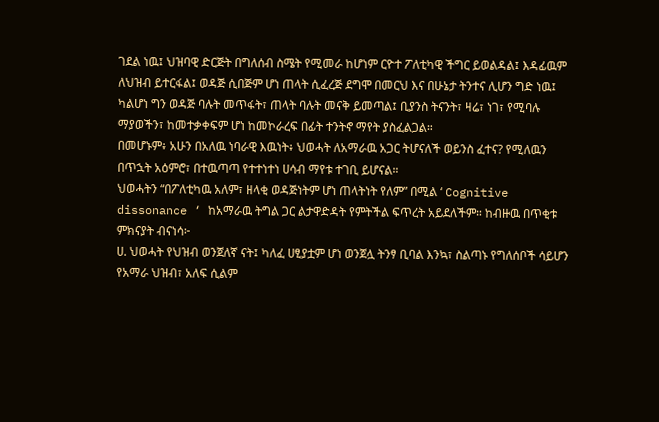ገደል ነዉ፤ ህዝባዊ ድርጅት በግለሰብ ስሜት የሚመራ ከሆነም ርዮተ ፖለቲካዊ ችግር ይወልዳል፤ እዳፊዉም ለህዝብ ይተርፋል፤ ወዳጅ ሲበጅም ሆነ ጠላት ሲፈረጅ ደግሞ በመርህ እና በሁኔታ ትንተና ሊሆን ግድ ነዉ፤ ካልሆነ ግን ወዳጅ ባሉት መጥፋት፣ ጠላት ባሉት መናቅ ይመጣል፤ ቢያንስ ትናንት፣ ዛሬ፣ ነገ፣ የሚባሉ ማያወችን፣ ከመተቃቀፍም ሆነ ከመኮራረፍ በፊት ተንትኖ ማየት ያስፈልጋል።
በመሆኑም፥ አሁን በአለዉ ነባራዊ እዉነት፥ ህወሓት ለአማራዉ አጋር ትሆናለች ወይንስ ፈተና? የሚለዉን በጥኋት አዕምሮ፣ በተዉጣጣ የተተነተነ ሀሳብ ማየቱ ተገቢ ይሆናል።
ህወሓትን “በፖለቲካዉ አለም፣ ዘላቂ ወዳጅነትም ሆነ ጠላትነት የለም” በሚል ‘ Cognitive dissonance ‘ ከአማራዉ ትግል ጋር ልታዋድዳት የምትችል ፍጥረት አይደለችም። ከብዙዉ በጥቂቱ ምክናያት ብናነሳ፦
ሀ. ህወሓት የህዝብ ወንጀለኛ ናት፤ ካለፈ ሀፂያቷም ሆነ ወንጀሏ ትንፃ ቢባል እንኳ፣ ስልጣኑ የግለሰቦች ሳይሆን የአማራ ህዝብ፣ አለፍ ሲልም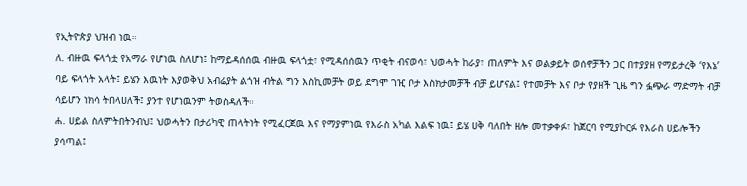የኢትዮጵያ ህዝብ ነዉ።
ለ. ብዙዉ ፍላጎቷ የአማራ የሆነዉ ስለሆነ፤ ከማይዳሰሰዉ ብዙዉ ፍላጎቷ፣ የሚዳሰሰዉን ጥቂት ብናወሳ፣ ህወሓት ከራያ፣ ጠለምት እና ወልቃይት ወሰኖቻችን ጋር በተያያዘ የማይታረቅ ‘የእኔ’ ባይ ፍላጎት አላት፤ ይሄን እዉነት እያወቅህ አብሬያት ልጎዝ ብትል ግን እስኪመቻት ወይ ደግሞ ገዢ ቦታ እስክታመቻች ብቻ ይሆናል፤ የተመቻት እና ቦታ የያዘች ጊዜ ግን ፏጭራ ማድማት ብቻ ሳይሆን ነክሳ ትበላሀለች፤ ያንተ የሆነዉንም ትወስዳለች።
ሐ. ሀይል ስለምትበትንብህ፤ ህወሓትን በታሪካዊ ጠላትነት የሚፈርጀዉ እና የማያምነዉ የእራስ አካል እልፍ ነዉ፤ ይሄ ሀቅ ባለበት ዘሎ መተቃቀፉ፣ ከጀርባ የሚያኮርፉ የእራስ ሀይሎችን ያሳጣል፤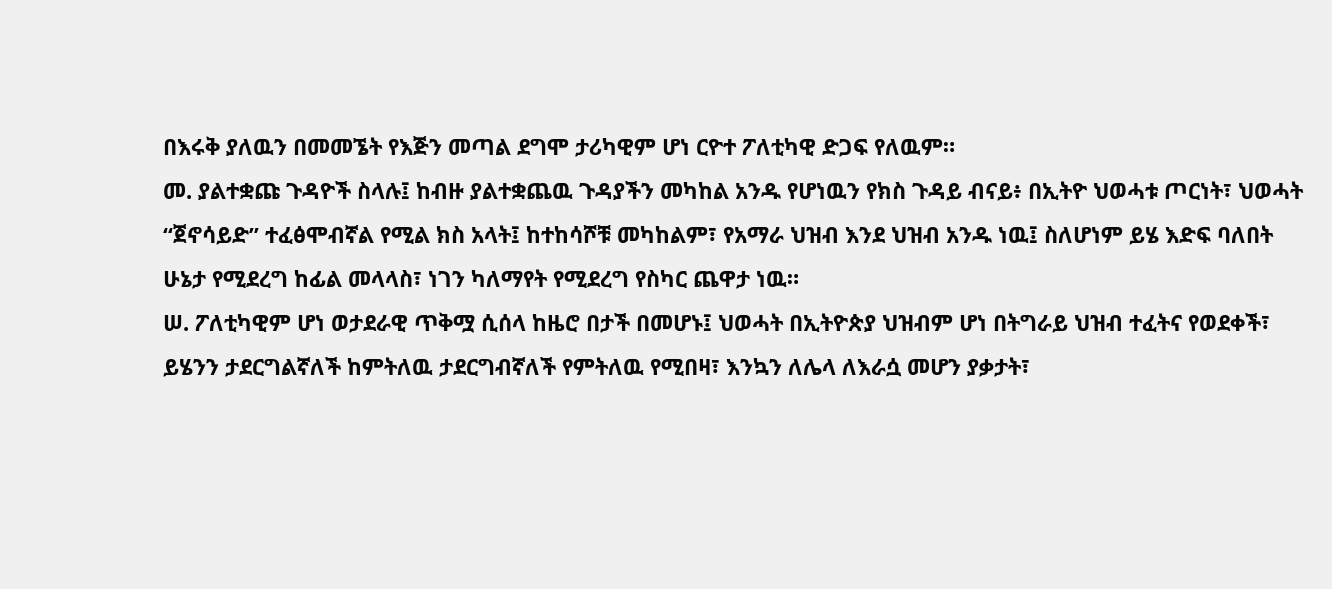በእሩቅ ያለዉን በመመኜት የእጅን መጣል ደግሞ ታሪካዊም ሆነ ርዮተ ፖለቲካዊ ድጋፍ የለዉም።
መ. ያልተቋጩ ጉዳዮች ስላሉ፤ ከብዙ ያልተቋጨዉ ጉዳያችን መካከል አንዱ የሆነዉን የክስ ጉዳይ ብናይ፥ በኢትዮ ህወሓቱ ጦርነት፣ ህወሓት “ጀኖሳይድ” ተፈፅሞብኛል የሚል ክስ አላት፤ ከተከሳሾቹ መካከልም፣ የአማራ ህዝብ እንደ ህዝብ አንዱ ነዉ፤ ስለሆነም ይሄ እድፍ ባለበት ሁኔታ የሚደረግ ከፊል መላላስ፣ ነገን ካለማየት የሚደረግ የስካር ጨዋታ ነዉ።
ሠ. ፖለቲካዊም ሆነ ወታደራዊ ጥቅሟ ሲሰላ ከዜሮ በታች በመሆኑ፤ ህወሓት በኢትዮጵያ ህዝብም ሆነ በትግራይ ህዝብ ተፈትና የወደቀች፣ ይሄንን ታደርግልኛለች ከምትለዉ ታደርግብኛለች የምትለዉ የሚበዛ፣ እንኳን ለሌላ ለእራሷ መሆን ያቃታት፣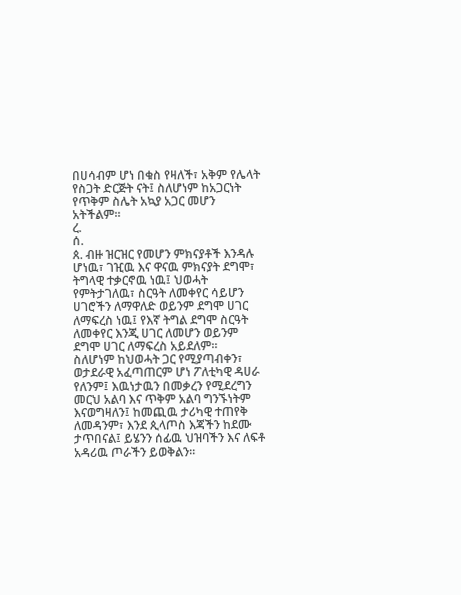በሀሳብም ሆነ በቁስ የዛለች፣ አቅም የሌላት የስጋት ድርጅት ናት፤ ስለሆነም ከአጋርነት የጥቅም ስሌት አኳያ አጋር መሆን አትችልም።
ረ.
ሰ.
ጰ. ብዙ ዝርዝር የመሆን ምክናያቶች እንዳሉ ሆነዉ፣ ገዢዉ እና ዋናዉ ምክናያት ደግሞ፣ ትግላዊ ተቃርኖዉ ነዉ፤ ህወሓት የምትታገለዉ፣ ስርዓት ለመቀየር ሳይሆን ሀገሮችን ለማዋለድ ወይንም ደግሞ ሀገር ለማፍረስ ነዉ፤ የእኛ ትግል ደግሞ ስርዓት ለመቀየር እንጂ ሀገር ለመሆን ወይንም ደግሞ ሀገር ለማፍረስ አይደለም።
ስለሆነም ከህወሓት ጋር የሚያጣብቀን፣ ወታደራዊ አፈጣጠርም ሆነ ፖለቲካዊ ዳሀራ የለንም፤ እዉነታዉን በመቃረን የሚደረግን መርህ አልባ እና ጥቅም አልባ ግንኙነትም እናወግዛለን፤ ከመጪዉ ታሪካዊ ተጠየቅ ለመዳንም፣ እንደ ጲላጦስ እጃችን ከደሙ ታጥበናል፤ ይሄንን ሰፊዉ ህዝባችን እና ለፍቶ አዳሪዉ ጦራችን ይወቅልን።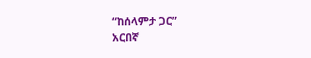“ከሰላምታ ጋር”
አርበኛ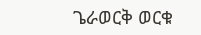ጌራወርቅ ወርቁ